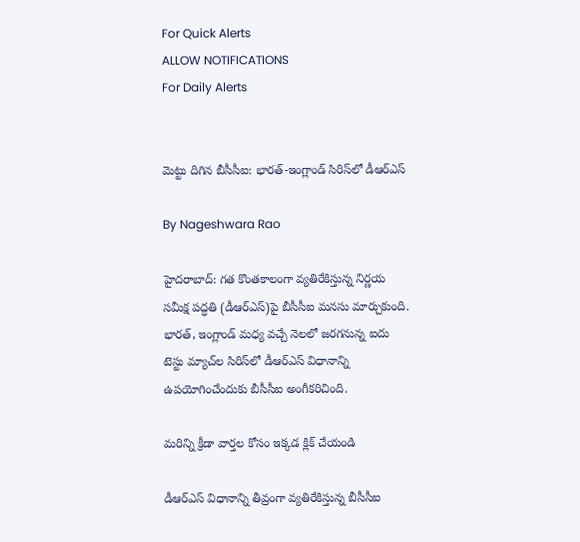For Quick Alerts
ALLOW NOTIFICATIONS
For Daily Alerts


మెట్టు దిగిన బీసీసీఐ: భారత్-ఇంగ్లాండ్ సిరిస్‌లో డీఆర్ఎస్

By Nageshwara Rao

హైదరాబాద్: గత కొంతకాలంగా వ్యతిరేకిస్తున్న నిర్ణయ సమీక్ష పద్ధతి (డీఆర్‌ఎస్)పై బీసీసీఐ మనసు మార్చుకుంది. భారత్, ఇంగ్లాండ్ మధ్య వచ్చే నెలలో జరగనున్న ఐదు టెస్టు మ్యాచ్‌ల సిరిస్‌లో డీఆర్ఎస్ విధానాన్ని ఉపయోగించేందుకు బీసీసీఐ అంగీకరిచింది.

మరిన్ని క్రీడా వార్తల కోసం ఇక్కడ క్లిక్ చేయండి

డీఆర్ఎస్ విధానాన్ని తీవ్రంగా వ్యతిరేకిస్తున్న బీసీసీఐ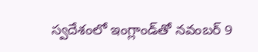స్వదేశంలో ఇంగ్లాండ్‌తో నవంబర్ 9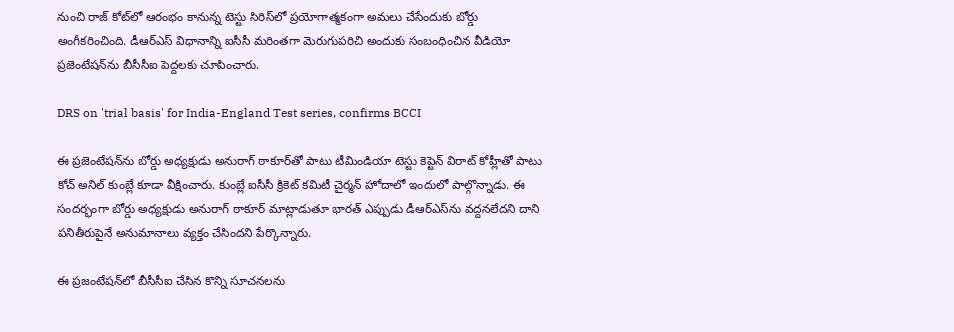నుంచి రాజ్ కోట్‌లో ఆరంభం కానున్న టెస్టు సిరిస్‌లో ప్రయోగాత్మకంగా అమలు చేసేందుకు బోర్డు అంగీకరించింది. డీఆర్ఎస్ విధానాన్ని ఐసీసీ మరింతగా మెరుగుపరిచి అందుకు సంబంధించిన వీడియో ప్రజెంటేషన్‌ను బీసీసీఐ పెద్దలకు చూపించారు.

DRS on 'trial basis' for India-England Test series, confirms BCCI

ఈ ప్రజెంటేషన్‌ను బోర్డు అధ్యక్షుడు అనురాగ్ ఠాకూర్‌తో పాటు టీమిండియా టెస్టు కెప్టెన్ విరాట్ కోహ్లీతో పాటు కోచ్ అనిల్ కుంబ్లే కూడా వీక్షించారు. కుంబ్లే ఐసీసీ క్రికెట్ కమిటీ చైర్మన్ హోదాలో ఇందులో పాల్గొన్నాడు. ఈ సందర్భంగా బోర్డు అధ్యక్షుడు అనురాగ్ ఠాకూర్ మాట్లాడుతూ భారత్ ఎప్పుడు డీఆర్‌ఎస్‌ను వద్దనలేదని దాని పనితీరుపైనే అనుమానాలు వ్యక్తం చేసిందని పేర్కొన్నారు.

ఈ ప్రజంటేషన్‌లో బీసీసీఐ చేసిన కొన్ని సూచనలను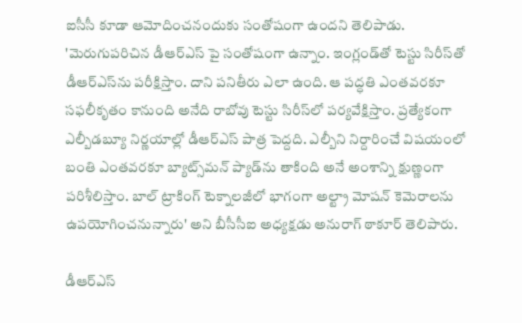ఐసీసీ కూడా ఆమోదించనందుకు సంతోషంగా ఉందని తెలిపాడు. 'మెరుగుపరిచిన డీఆర్ఎస్ పై సంతోషంగా ఉన్నాం. ఇంగ్లండ్‌తో టెస్టు సిరీస్‌తో డీఆర్ఎస్‌ను పరీక్షిస్తాం. దాని పనితీరు ఎలా ఉంది. ఆ పద్ధతి ఎంతవరకూ సఫలీకృతం కానుంది అనేది రాబోవు టెస్టు సిరీస్‌లో పర్యవేక్షిస్తాం. ప్రత్యేకంగా ఎల్బీడబ్యూ నిర్ణయాల్లో డీఆర్ఎస్ పాత్ర పెద్దది. ఎల్బీని నిర్దారించే విషయంలో బంతి ఎంతవరకూ బ్యాట్స్‌మన్ ప్యాడ్‌ను తాకింది అనే అంశాన్ని క్షుణ్ణంగా పరిశీలిస్తాం. బాల్ ట్రాకింగ్ టెక్నాలజీలో భాగంగా అల్ట్రా మోషన్ కెమెరాలను ఉపయోగించనున్నారు' అని బీసీసీఐ అధ్యక్షడు అనురాగ్ ఠాకూర్ తెలిపారు.

డీఆర్‌ఎస్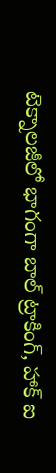టెక్నాలజీలో భాగంగా బాల్ ట్రాకింగ్, హాక్ ఐ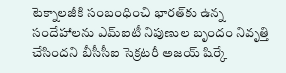టెక్నాలజీకి సంబంధించి భారత్‌కు ఉన్న సందేహాలను ఎమ్‌ఐటీ నిపుణుల బృందం నివృత్తి చేసిందని బీసీసీఐ సెక్రటరీ అజయ్ షిర్కే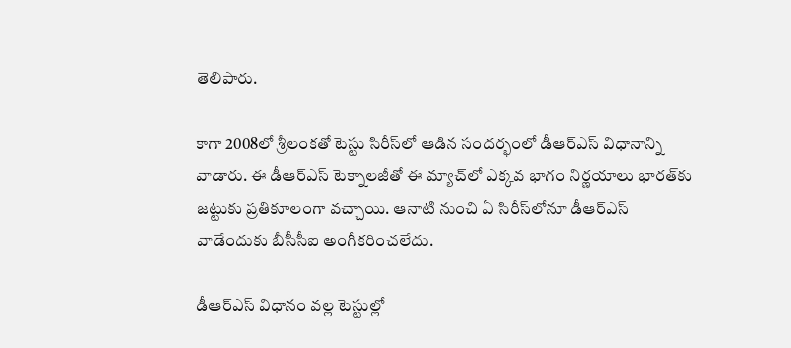తెలిపారు.

కాగా 2008లో శ్రీలంకతో టెస్టు సిరీస్‌లో ఆడిన సందర్భంలో డీఆర్‌ఎస్ విధానాన్ని వాడారు. ఈ డీఆర్ఎస్ టెక్నాలజీతో ఈ మ్యాచ్‌లో ఎక్కవ భాగం నిర్ణయాలు భారత్‌కు జట్టుకు ప్రతికూలంగా వచ్చాయి. ఆనాటి నుంచి ఏ సిరీస్‌లోనూ డీఆర్ఎస్ వాడేందుకు బీసీసీఐ అంగీకరించలేదు.

డీఆర్ఎస్ విధానం వల్ల టెస్టుల్లో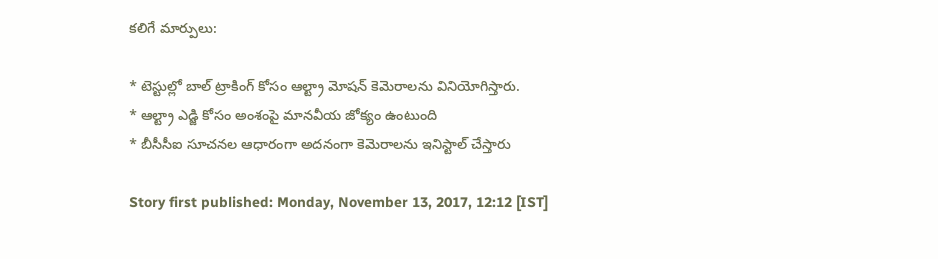కలిగే మార్పులు:

* టెస్టుల్లో బాల్ ట్రాకింగ్ కోసం ఆల్ట్రా మోషన్ కెమెరాలను వినియోగిస్తారు.
* ఆల్ట్రా ఎడ్జి కోసం అంశంపై మానవీయ జోక్యం ఉంటుంది
* బీసీసీఐ సూచనల ఆధారంగా అదనంగా కెమెరాలను ఇనిస్టాల్ చేస్తారు

Story first published: Monday, November 13, 2017, 12:12 [IST]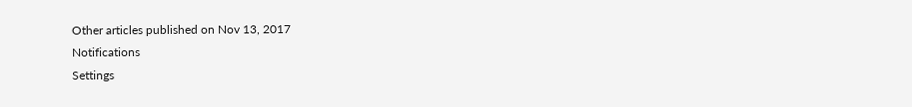Other articles published on Nov 13, 2017
Notifications
Settings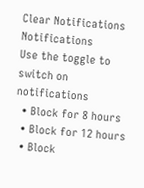Clear Notifications
Notifications
Use the toggle to switch on notifications
  • Block for 8 hours
  • Block for 12 hours
  • Block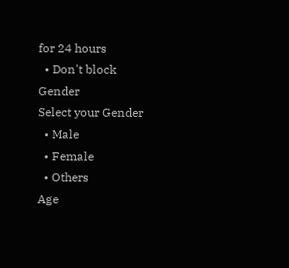for 24 hours
  • Don't block
Gender
Select your Gender
  • Male
  • Female
  • Others
Age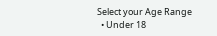Select your Age Range
  • Under 18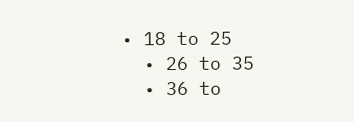• 18 to 25
  • 26 to 35
  • 36 to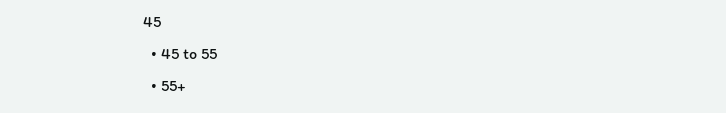45
  • 45 to 55
  • 55+